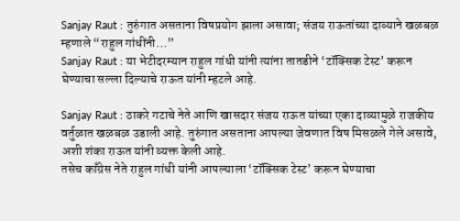Sanjay Raut : तुरुंगात असताना विषप्रयोग झाला असावा; संजय राऊतांच्या दाव्याने खळबळ म्हणाले “राहुल गांधींनी…”
Sanjay Raut : या भेटीदरम्यान राहुल गांधी यांनी त्यांना तातडीने ‘टॉक्सिक टेस्ट’ करून घेण्याचा सल्ला दिल्याचे राऊत यांनी म्हटले आहे.

Sanjay Raut : ठाकरे गटाचे नेते आणि खासदार संजय राऊत यांच्या एका दाव्यामुळे राजकीय वर्तुळात खळबळ उडाली आहे. तुरुंगात असताना आपल्या जेवणात विष मिसळले गेले असावे, अशी शंका राऊत यांनी व्यक्त केली आहे.
तसेच काँग्रेस नेते राहुल गांधी यांनी आपल्याला ‘टॉक्सिक टेस्ट’ करून घेण्याचा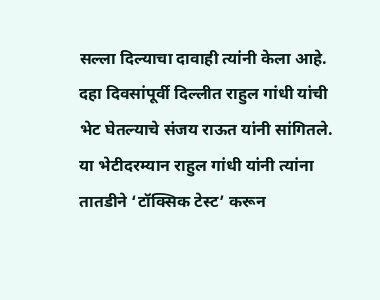सल्ला दिल्याचा दावाही त्यांनी केला आहे. दहा दिवसांपूर्वी दिल्लीत राहुल गांधी यांची भेट घेतल्याचे संजय राऊत यांनी सांगितले. या भेटीदरम्यान राहुल गांधी यांनी त्यांना तातडीने ‘टॉक्सिक टेस्ट’ करून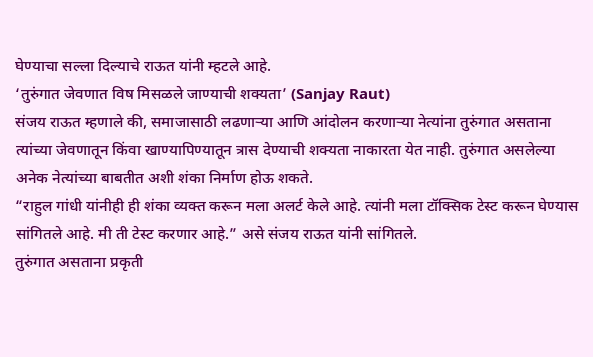घेण्याचा सल्ला दिल्याचे राऊत यांनी म्हटले आहे.
‘तुरुंगात जेवणात विष मिसळले जाण्याची शक्यता’ (Sanjay Raut)
संजय राऊत म्हणाले की, समाजासाठी लढणाऱ्या आणि आंदोलन करणाऱ्या नेत्यांना तुरुंगात असताना त्यांच्या जेवणातून किंवा खाण्यापिण्यातून त्रास देण्याची शक्यता नाकारता येत नाही. तुरुंगात असलेल्या अनेक नेत्यांच्या बाबतीत अशी शंका निर्माण होऊ शकते.
“राहुल गांधी यांनीही ही शंका व्यक्त करून मला अलर्ट केले आहे. त्यांनी मला टॉक्सिक टेस्ट करून घेण्यास सांगितले आहे. मी ती टेस्ट करणार आहे.” असे संजय राऊत यांनी सांगितले.
तुरुंगात असताना प्रकृती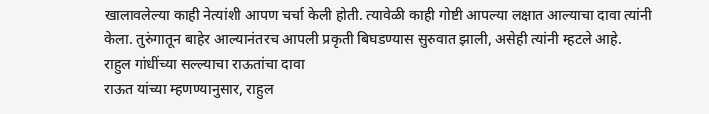खालावलेल्या काही नेत्यांशी आपण चर्चा केली होती. त्यावेळी काही गोष्टी आपल्या लक्षात आल्याचा दावा त्यांनी केला. तुरुंगातून बाहेर आल्यानंतरच आपली प्रकृती बिघडण्यास सुरुवात झाली, असेही त्यांनी म्हटले आहे.
राहुल गांधींच्या सल्ल्याचा राऊतांचा दावा
राऊत यांच्या म्हणण्यानुसार, राहुल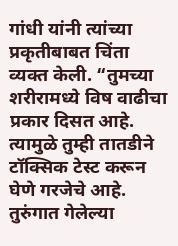गांधी यांनी त्यांच्या प्रकृतीबाबत चिंता व्यक्त केली. “तुमच्या शरीरामध्ये विष वाढीचा प्रकार दिसत आहे. त्यामुळे तुम्ही तातडीने टॉक्सिक टेस्ट करून घेणे गरजेचे आहे. तुरुंगात गेलेल्या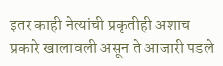इतर काही नेत्यांची प्रकृतीही अशाच प्रकारे खालावली असून ते आजारी पडले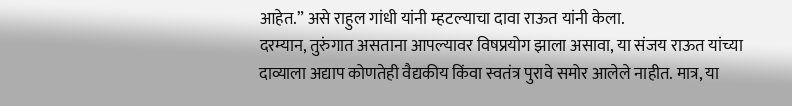आहेत.” असे राहुल गांधी यांनी म्हटल्याचा दावा राऊत यांनी केला.
दरम्यान, तुरुंगात असताना आपल्यावर विषप्रयोग झाला असावा, या संजय राऊत यांच्या दाव्याला अद्याप कोणतेही वैद्यकीय किंवा स्वतंत्र पुरावे समोर आलेले नाहीत. मात्र, या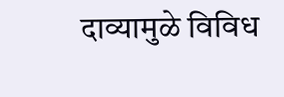दाव्यामुळे विविध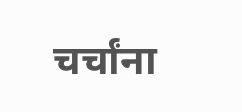चर्चांना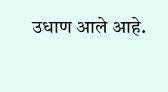उधाण आले आहे.